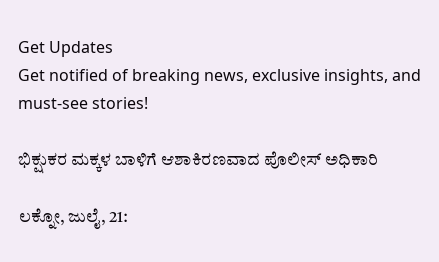Get Updates
Get notified of breaking news, exclusive insights, and must-see stories!

ಭಿಕ್ಷುಕರ ಮಕ್ಕಳ ಬಾಳಿಗೆ ಆಶಾಕಿರಣವಾದ ಪೊಲೀಸ್‌ ಅಧಿಕಾರಿ

ಲಕ್ನೋ, ಜುಲೈ, 21: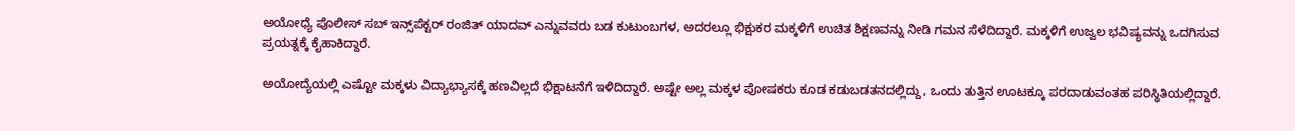ಅಯೋಧ್ಯೆ ಪೊಲೀಸ್ ಸಬ್ ಇನ್ಸ್‌ಪೆಕ್ಟರ್ ರಂಜಿತ್ ಯಾದವ್ ಎನ್ನುವವರು ಬಡ ಕುಟುಂಬಗಳ, ಅದರಲ್ಲೂ ಭಿಕ್ಷುಕರ ಮಕ್ಕಳಿಗೆ ಉಚಿತ ಶಿಕ್ಷಣವನ್ನು ನೀಡಿ ಗಮನ ಸೆಳೆದಿದ್ದಾರೆ. ಮಕ್ಕಳಿಗೆ ಉಜ್ವಲ ಭವಿಷ್ಯವನ್ನು ಒದಗಿಸುವ ಪ್ರಯತ್ನಕ್ಕೆ ಕೈಹಾಕಿದ್ದಾರೆ.

ಅಯೋದ್ಯೆಯಲ್ಲಿ ಎಷ್ಟೋ ಮಕ್ಕಳು ವಿದ್ಯಾಭ್ಯಾಸಕ್ಕೆ ಹಣವಿಲ್ಲದೆ ಭಿಕ್ಷಾಟನೆಗೆ ಇಳಿದಿದ್ದಾರೆ. ಅಷ್ಟೇ ಅಲ್ಲ ಮಕ್ಕಳ ಪೋಷಕರು ಕೂಡ ಕಡುಬಡತನದಲ್ಲಿದ್ದು, ಒಂದು ತುತ್ತಿನ ಊಟಕ್ಕೂ ಪರದಾಡುವಂತಹ ಪರಿಸ್ಥಿತಿಯಲ್ಲಿದ್ದಾರೆ.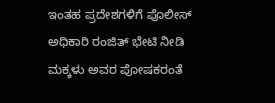ಇಂತಹ ಪ್ರದೇಶಗಳಿಗೆ ಪೊಲೀಸ್‌ ಅಧಿಕಾರಿ ರಂಜಿತ್‌ ಭೇಟಿ ನೀಡಿ ಮಕ್ಕಳು ಅವರ ಪೋಷಕರಂತೆ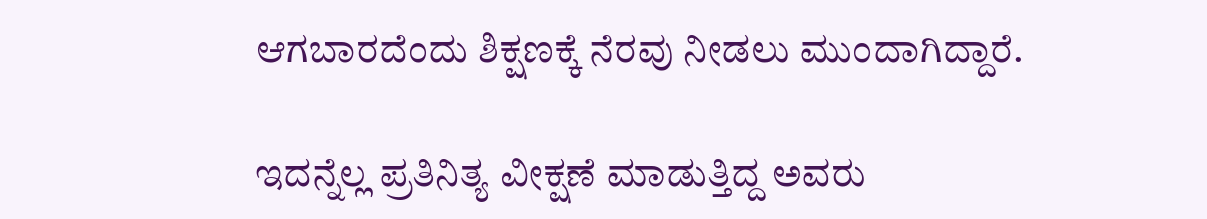ಆಗಬಾರದೆಂದು ಶಿಕ್ಷಣಕ್ಕೆ ನೆರವು ನೀಡಲು ಮುಂದಾಗಿದ್ದಾರೆ.

ಇದನ್ನೆಲ್ಲ ಪ್ರತಿನಿತ್ಯ ವೀಕ್ಷಣೆ ಮಾಡುತ್ತಿದ್ದ ಅವರು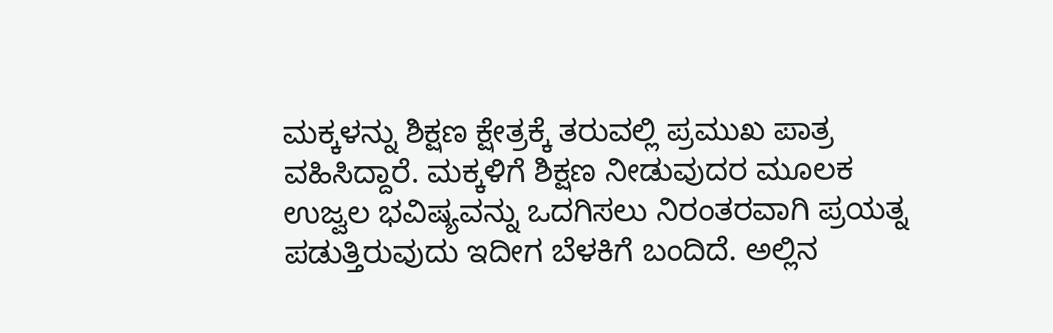ಮಕ್ಕಳನ್ನು ಶಿಕ್ಷಣ ಕ್ಷೇತ್ರಕ್ಕೆ ತರುವಲ್ಲಿ ಪ್ರಮುಖ ಪಾತ್ರ ವಹಿಸಿದ್ದಾರೆ. ಮಕ್ಕಳಿಗೆ ಶಿಕ್ಷಣ ನೀಡುವುದರ ಮೂಲಕ ಉಜ್ವಲ ಭವಿಷ್ಯವನ್ನು ಒದಗಿಸಲು ನಿರಂತರವಾಗಿ ಪ್ರಯತ್ನ ಪಡುತ್ತಿರುವುದು ಇದೀಗ ಬೆಳಕಿಗೆ ಬಂದಿದೆ. ಅಲ್ಲಿನ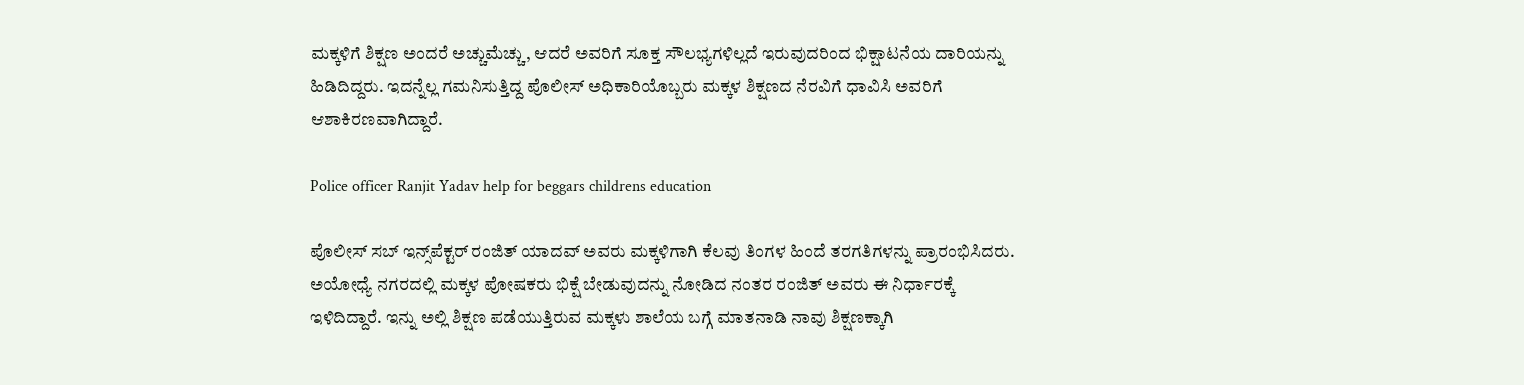ಮಕ್ಕಳಿಗೆ ಶಿಕ್ಷಣ ಅಂದರೆ ಅಚ್ಚುಮೆಚ್ಚು, ಆದರೆ ಅವರಿಗೆ ಸೂಕ್ತ ಸೌಲಭ್ಯಗಳಿಲ್ಲದೆ ಇರುವುದರಿಂದ ಭಿಕ್ಷಾಟನೆಯ ದಾರಿಯನ್ನು ಹಿಡಿದಿದ್ದರು. ಇದನ್ನೆಲ್ಲ ಗಮನಿಸುತ್ತಿದ್ದ ಪೊಲೀಸ್‌ ಅಧಿಕಾರಿಯೊಬ್ಬರು ಮಕ್ಕಳ ಶಿಕ್ಷಣದ ನೆರವಿಗೆ ಧಾವಿಸಿ ಅವರಿಗೆ ಆಶಾಕಿರಣವಾಗಿದ್ದಾರೆ.

Police officer Ranjit Yadav help for beggars childrens education

ಪೊಲೀಸ್ ಸಬ್ ಇನ್ಸ್‌ಪೆಕ್ಟರ್ ರಂಜಿತ್ ಯಾದವ್ ಅವರು ಮಕ್ಕಳಿಗಾಗಿ ಕೆಲವು ತಿಂಗಳ ಹಿಂದೆ ತರಗತಿಗಳನ್ನು ಪ್ರಾರಂಭಿಸಿದರು. ಅಯೋಧ್ಯೆ ನಗರದಲ್ಲಿ ಮಕ್ಕಳ ಪೋಷಕರು ಭಿಕ್ಷೆ ಬೇಡುವುದನ್ನು ನೋಡಿದ ನಂತರ ರಂಜಿತ್ ಅವರು ಈ ನಿರ್ಧಾರಕ್ಕೆ ಇಳಿದಿದ್ದಾರೆ. ಇನ್ನು ಅಲ್ಲಿ ಶಿಕ್ಷಣ ಪಡೆಯುತ್ತಿರುವ ಮಕ್ಕಳು ಶಾಲೆಯ ಬಗ್ಗೆ ಮಾತನಾಡಿ ನಾವು ಶಿಕ್ಷಣಕ್ಕಾಗಿ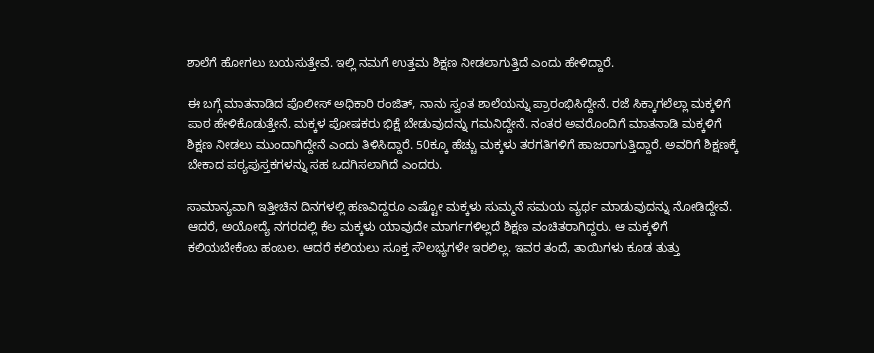ಶಾಲೆಗೆ ಹೋಗಲು ಬಯಸುತ್ತೇವೆ. ಇಲ್ಲಿ ನಮಗೆ ಉತ್ತಮ ಶಿಕ್ಷಣ ನೀಡಲಾಗುತ್ತಿದೆ ಎಂದು ಹೇಳಿದ್ದಾರೆ.

ಈ ಬಗ್ಗೆ ಮಾತನಾಡಿದ ಪೊಲೀಸ್‌ ಅಧಿಕಾರಿ ರಂಜಿತ್‌, ನಾನು ಸ್ವಂತ ಶಾಲೆಯನ್ನು ಪ್ರಾರಂಭಿಸಿದ್ದೇನೆ. ರಜೆ ಸಿಕ್ಕಾಗಲೆಲ್ಲಾ ಮಕ್ಕಳಿಗೆ ಪಾಠ ಹೇಳಿಕೊಡುತ್ತೇನೆ. ಮಕ್ಕಳ ಪೋಷಕರು ಭಿಕ್ಷೆ ಬೇಡುವುದನ್ನು ಗಮನಿದ್ದೇನೆ. ನಂತರ ಅವರೊಂದಿಗೆ ಮಾತನಾಡಿ ಮಕ್ಕಳಿಗೆ ಶಿಕ್ಷಣ ನೀಡಲು ಮುಂದಾಗಿದ್ದೇನೆ ಎಂದು ತಿಳಿಸಿದ್ದಾರೆ. 50ಕ್ಕೂ ಹೆಚ್ಚು ಮಕ್ಕಳು ತರಗತಿಗಳಿಗೆ ಹಾಜರಾಗುತ್ತಿದ್ದಾರೆ. ಅವರಿಗೆ ಶಿಕ್ಷಣಕ್ಕೆ ಬೇಕಾದ ಪಠ್ಯಪುಸ್ತಕಗಳನ್ನು ಸಹ ಒದಗಿಸಲಾಗಿದೆ ಎಂದರು.

ಸಾಮಾನ್ಯವಾಗಿ ಇತ್ತೀಚಿನ ದಿನಗಳಲ್ಲಿ ಹಣವಿದ್ದರೂ ಎಷ್ಟೋ ಮಕ್ಕಳು ಸುಮ್ಮನೆ ಸಮಯ ವ್ಯರ್ಥ ಮಾಡುವುದನ್ನು ನೋಡಿದ್ದೇವೆ. ಆದರೆ, ಅಯೋದ್ಯೆ ನಗರದಲ್ಲಿ ಕೆಲ ಮಕ್ಕಳು ಯಾವುದೇ ಮಾರ್ಗಗಳಿಲ್ಲದೆ ಶಿಕ್ಷಣ ವಂಚಿತರಾಗಿದ್ದರು. ಆ ಮಕ್ಕಳಿಗೆ ಕಲಿಯಬೇಕೆಂಬ ಹಂಬಲ. ಆದರೆ ಕಲಿಯಲು ಸೂಕ್ತ ಸೌಲಭ್ಯಗಳೇ ಇರಲಿಲ್ಲ. ಇವರ ತಂದೆ, ತಾಯಿಗಳು ಕೂಡ ತುತ್ತು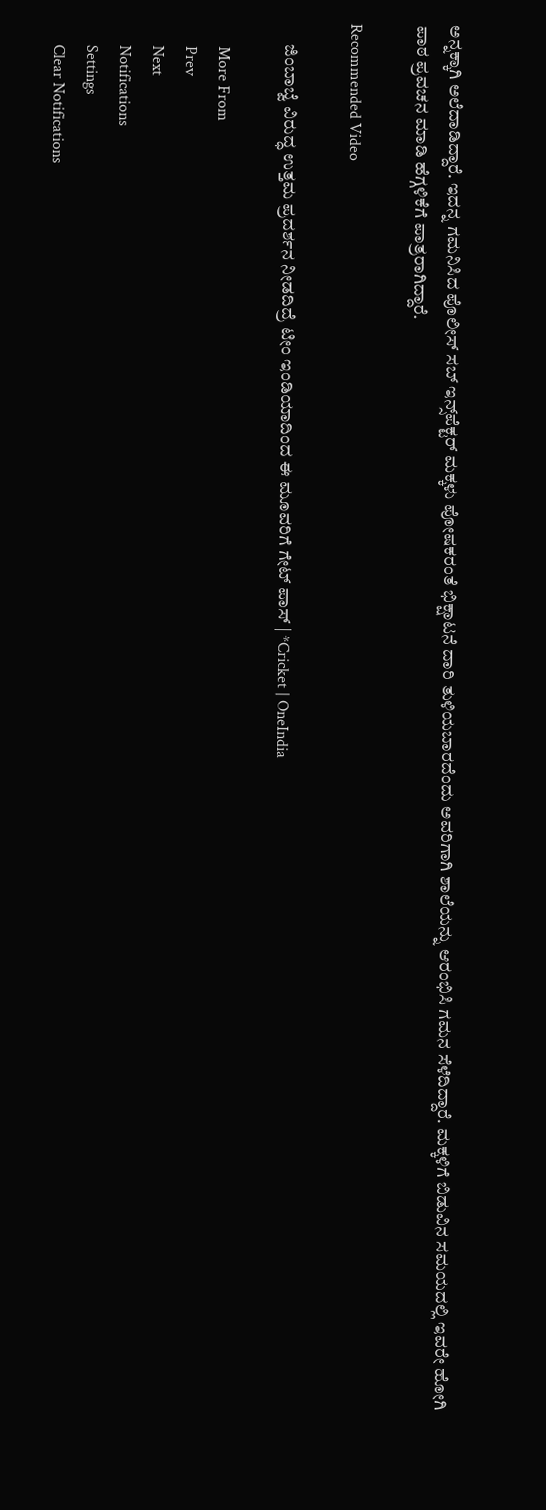ಅನ್ನಕ್ಕಾಗಿ ಅಲೆದಾಡಿದ್ದಾರೆ. ಇದನ್ನ ಗಮನಿಸಿದ ಪೊಲೀಸ್‌ ಸಬ್‌ ಇನ್ಸ್‌ಪೆಕ್ಟರ್‌ ಮಕ್ಕಳು ಪೋಷಕರಂತೆ ಭಿಕ್ಷಾಟನೆ ದಾರಿ ತುಳಿಯಬಾರದೆಂದು ಅವರಿಗಾಗಿ ಶಾಲೆಯನ್ನು ಆರಂಭಿಸಿ ಗಮನ ಸೆಳೆದಿದ್ದಾರೆ. ಮಕ್ಕಳಿಗೆ ಬಿಡುವಿನ ಸಮಯದಲ್ಲಿ ಇವರೇ ಹೋಗಿ ಪಾಠ ಪ್ರವಚನ ಮಾಡಿ ಹೆಗ್ಗಳಿಕೆಗೆ ಪಾತ್ರರಾಗಿದ್ದಾರೆ.

Recommended Video

      ಜಿಂಬಾಬ್ವೆ ವಿರುದ್ಧ ಉತ್ತಮ ಪ್ರದರ್ಶನ ನೀಡದಿದ್ರೆ ಟೀಂ ಇಂಡಿಯಾದಿಂದ ಈ ಮೂವರಿಗೆ ಗೇಟ್ ಪಾಸ್ | *Cricket | OneIndia

      More From
      Prev
      Next
      Notifications
      Settings
      Clear Notifications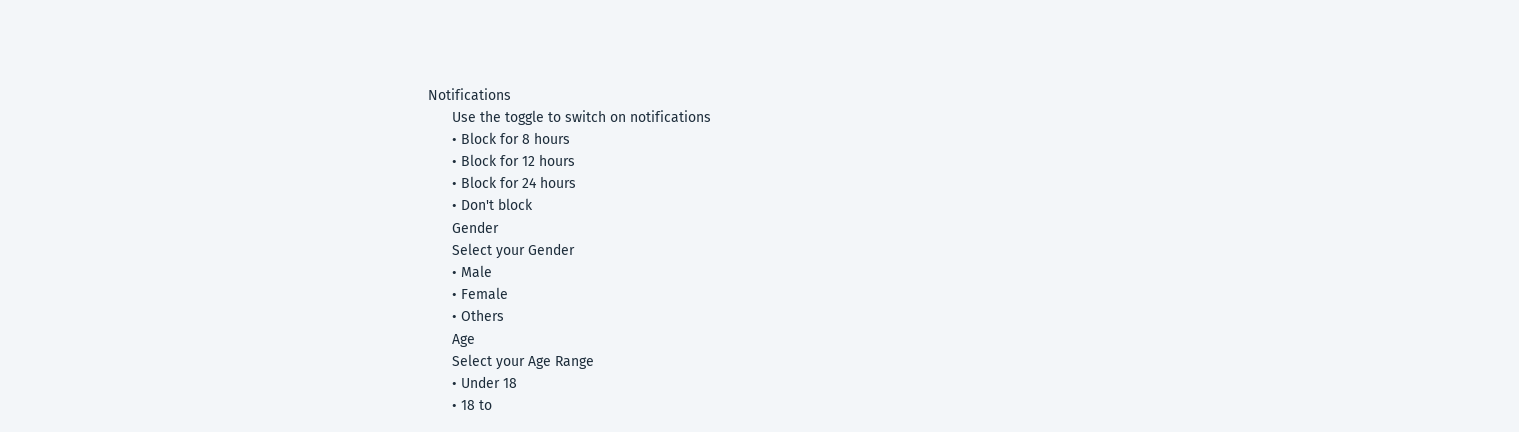Notifications
      Use the toggle to switch on notifications
      • Block for 8 hours
      • Block for 12 hours
      • Block for 24 hours
      • Don't block
      Gender
      Select your Gender
      • Male
      • Female
      • Others
      Age
      Select your Age Range
      • Under 18
      • 18 to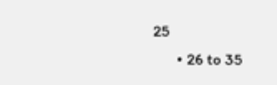25
      • 26 to 35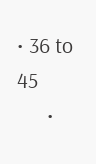• 36 to 45
      •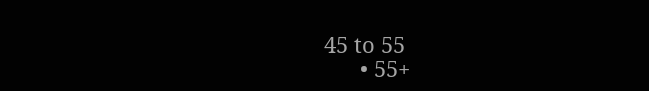45 to 55
      • 55+